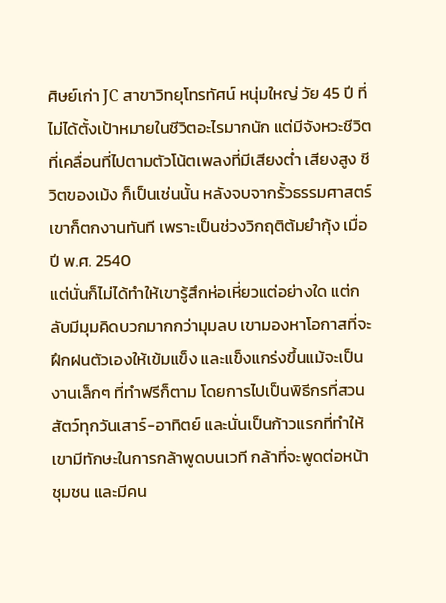ศิษย์เก่า JC สาขาวิทยุโทรทัศน์ หนุ่มใหญ่ วัย 45 ปี ที่ไม่ได้ตั้งเป้าหมายในชีวิตอะไรมากนัก แต่มีจังหวะชีวิตที่เคลื่อนที่ไปตามตัวโน้ตเพลงที่มีเสียงต่ำ เสียงสูง ชีวิตของเม้ง ก็เป็นเช่นนั้น หลังจบจากรั้วธรรมศาสตร์ เขาก็ตกงานทันที เพราะเป็นช่วงวิกฤติต้มยำกุ้ง เมื่อปี พ.ศ. 2540
แต่นั่นก็ไม่ได้ทำให้เขารู้สึกห่อเหี่ยวแต่อย่างใด แต่กลับมีมุมคิดบวกมากกว่ามุมลบ เขามองหาโอกาสที่จะฝึกฝนตัวเองให้เข้มแข็ง และแข็งแกร่งขึ้นแม้จะเป็นงานเล็กๆ ที่ทำฟรีก็ตาม โดยการไปเป็นพิธีกรที่สวนสัตว์ทุกวันเสาร์-อาทิตย์ และนั่นเป็นก้าวแรกที่ทำให้เขามีทักษะในการกล้าพูดบนเวที กล้าที่จะพูดต่อหน้าชุมชน และมีคน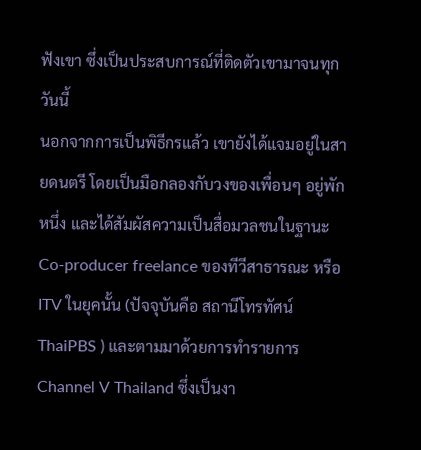ฟังเขา ซึ่งเป็นประสบการณ์ที่ติดตัวเขามาจนทุกวันนี้
นอกจากการเป็นพิธีกรแล้ว เขายังได้แจมอยู่ในสายดนตรี โดยเป็นมือกลองกับวงของเพื่อนๆ อยู่พักหนึ่ง และได้สัมผัสความเป็นสื่อมวลชนในฐานะ Co-producer freelance ของทีวีสาธารณะ หรือ ITV ในยุคนั้น (ปัจจุบันคือ สถานีโทรทัศน์ ThaiPBS ) และตามมาด้วยการทำรายการ Channel V Thailand ซึ่งเป็นงา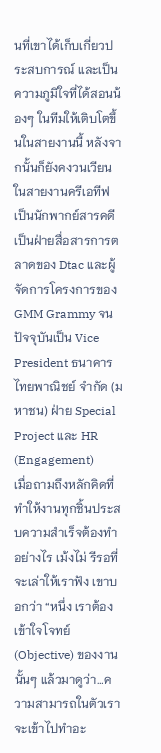นที่เขาได้เก็บเกี่ยวประสบการณ์ และเป็นความภูมิใจที่ได้สอนน้องๆ ในทีมให้เติบโตขึ้นในสายงานนี้ หลังจากนั้นก็ยังคงวนเวียนในสายงานครีเอทีฟ เป็นนักพากย์สารคดี เป็นฝ่ายสื่อสารการตลาดของ Dtac และผู้จัดการโครงการของ GMM Grammy จนปัจจุบันเป็น Vice President ธนาคารไทยพาณิชย์ จำกัด (มหาชน) ฝ่าย Special Project และ HR (Engagement)
เมื่อถามถึงหลักคิดที่ทำให้งานทุกชิ้นประสบความสำเร็จต้องทำอย่างไร เม้งไม่ รีรอที่จะเล่าให้เราฟัง เขาบอกว่า “หนึ่ง เราต้องเข้าใจโจทย์ (Objective) ของงานนั้นๆ แล้วมาดูว่า…ความสามารถในตัวเราจะเข้าไปทำอะ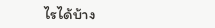ไรได้บ้าง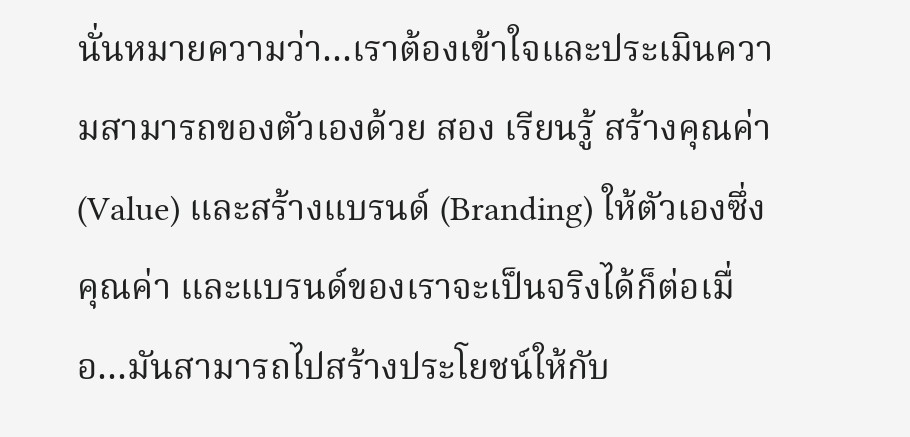นั่นหมายความว่า…เราต้องเข้าใจและประเมินความสามารถของตัวเองด้วย สอง เรียนรู้ สร้างคุณค่า(Value) และสร้างแบรนด์ (Branding) ให้ตัวเองซึ่งคุณค่า และแบรนด์ของเราจะเป็นจริงได้ก็ต่อเมื่อ…มันสามารถไปสร้างประโยชน์ให้กับ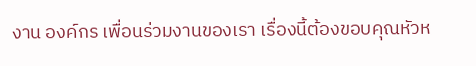งาน องค์กร เพื่อนร่วมงานของเรา เรื่องนี้ต้องขอบคุณหัวห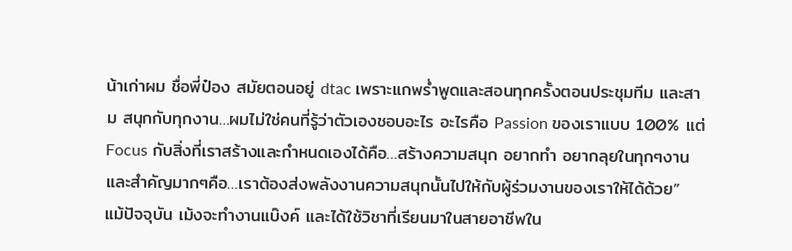น้าเก่าผม ชื่อพี่ป๋อง สมัยตอนอยู่ dtac เพราะแกพร่ำพูดและสอนทุกครั้งตอนประชุมทีม และสาม สนุกกับทุกงาน…ผมไม่ใช่คนที่รู้ว่าตัวเองชอบอะไร อะไรคือ Passion ของเราแบบ 100% แต่ Focus กับสิ่งที่เราสร้างและกำหนดเองได้คือ…สร้างความสนุก อยากทำ อยากลุยในทุกๆงาน และสำคัญมากๆคือ…เราต้องส่งพลังงานความสนุกนั้นไปให้กับผู้ร่วมงานของเราให้ได้ด้วย”
แม้ปัจจุบัน เม้งจะทำงานแบ๊งค์ และได้ใช้วิชาที่เรียนมาในสายอาชีพใน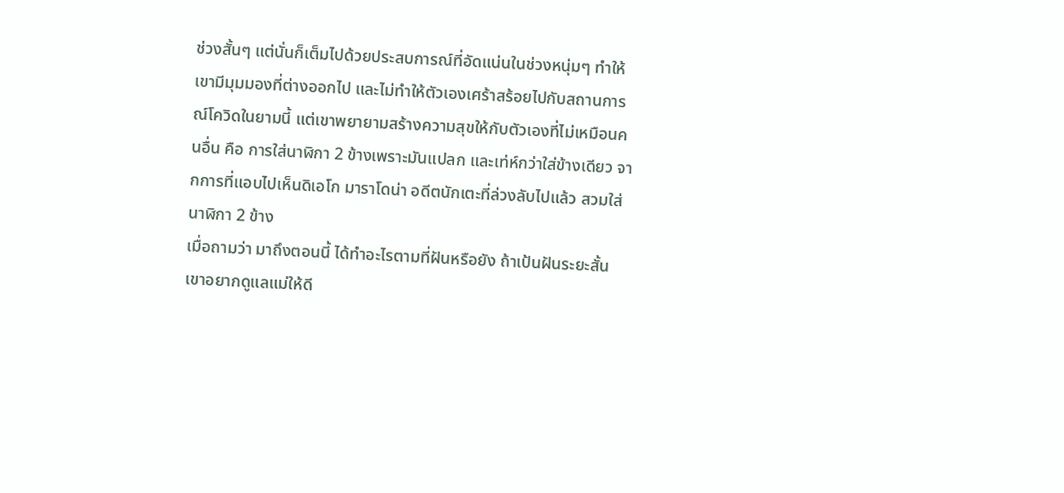ช่วงสั้นๆ แต่นั่นก็เต็มไปด้วยประสบการณ์ที่อัดแน่นในช่วงหนุ่มๆ ทำให้เขามีมุมมองที่ต่างออกไป และไม่ทำให้ตัวเองเศร้าสร้อยไปกับสถานการณ์โควิดในยามนี้ แต่เขาพยายามสร้างความสุขให้กับตัวเองที่ไม่เหมือนคนอื่น คือ การใส่นาฬิกา 2 ข้างเพราะมันแปลก และเท่ห์กว่าใส่ข้างเดียว จากการที่แอบไปเห็นดิเอโก มาราโดน่า อดีตนักเตะที่ล่วงลับไปแล้ว สวมใส่นาฬิกา 2 ข้าง
เมื่อถามว่า มาถึงตอนนี้ ได้ทำอะไรตามที่ฝันหรือยัง ถ้าเป้นฝันระยะสั้น เขาอยากดูแลแม่ให้ดี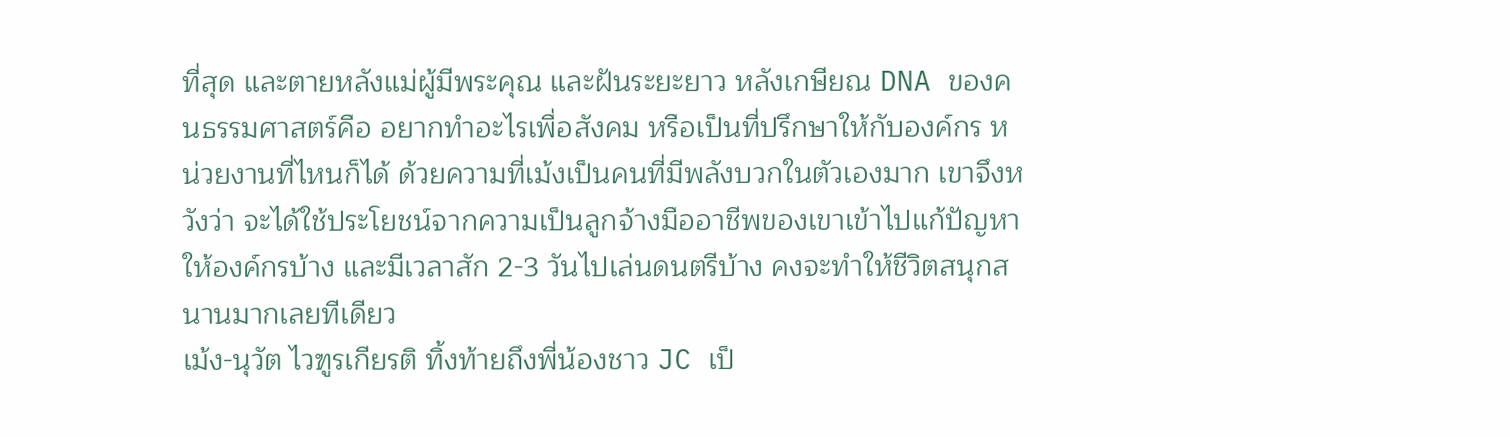ที่สุด และตายหลังแม่ผู้มีพระคุณ และฝันระยะยาว หลังเกษียณ DNA ของคนธรรมศาสตร์คือ อยากทำอะไรเพื่อสังคม หรือเป็นที่ปรึกษาให้กับองค์กร หน่วยงานที่ไหนก็ได้ ด้วยความที่เม้งเป็นคนที่มีพลังบวกในตัวเองมาก เขาจึงหวังว่า จะได้ใช้ประโยชน์จากความเป็นลูกจ้างมืออาชีพของเขาเข้าไปแก้ปัญหาให้องค์กรบ้าง และมีเวลาสัก 2-3 วันไปเล่นดนตรีบ้าง คงจะทำให้ชีวิตสนุกสนานมากเลยทีเดียว
เม้ง-นุวัต ไวฑูรเกียรติ ทิ้งท้ายถึงพี่น้องชาว JC เป็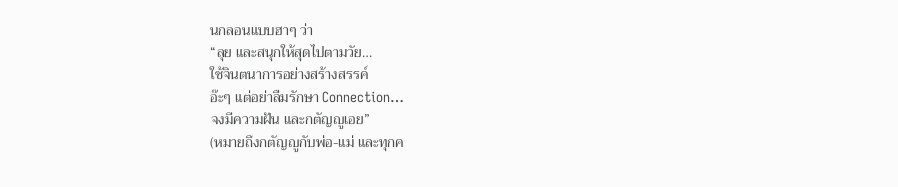นกลอนแบบฮาๆ ว่า
“ลุย และสนุกให้สุดไปตามวัย…
ใช้จินตนาการอย่างสร้างสรรค์
อ๊ะๆ แต่อย่าลืมรักษา Connection…
จงมีความฝัน และกตัญญูเอย”
(หมายถึงกตัญญูกับพ่อ-แม่ และทุกค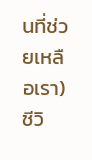นที่ช่วยเหลือเรา)
ชีวิ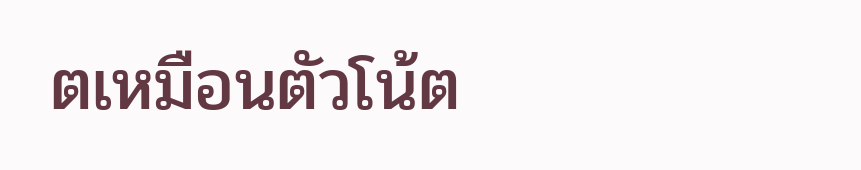ตเหมือนตัวโน้ต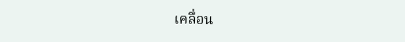เคลื่อน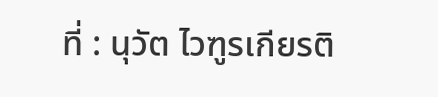ที่ : นุวัต ไวฑูรเกียรติ